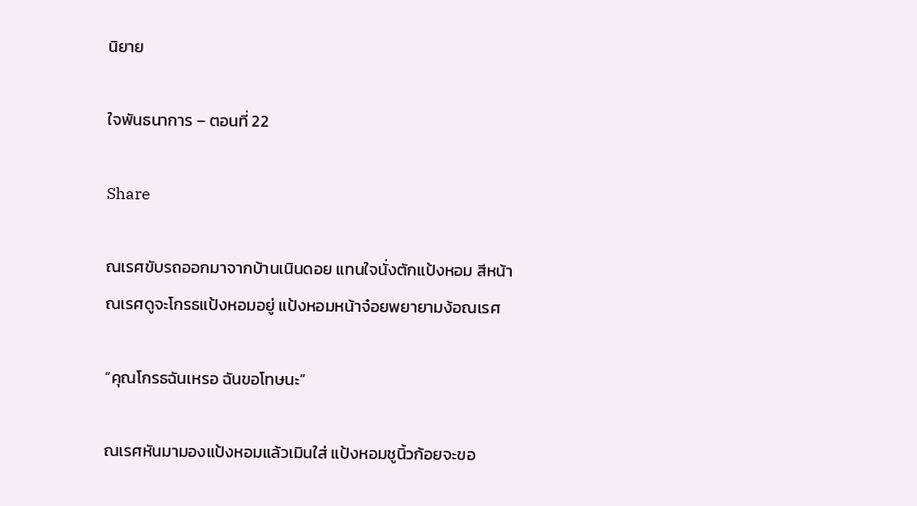นิยาย

ใจพันธนาการ – ตอนที่ 22

Share

ณเรศขับรถออกมาจากบ้านเนินดอย แทนใจนั่งตักแป้งหอม สีหน้าณเรศดูจะโกรธแป้งหอมอยู่ แป้งหอมหน้าจ๋อยพยายามง้อณเรศ

“คุณโกรธฉันเหรอ ฉันขอโทษนะ”

ณเรศหันมามองแป้งหอมแล้วเมินใส่ แป้งหอมชูนิ้วก้อยจะขอ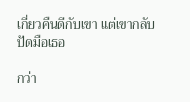เกี่ยวคืนดีกับเขา แต่เขากลับปัดมือเธอ

กว่า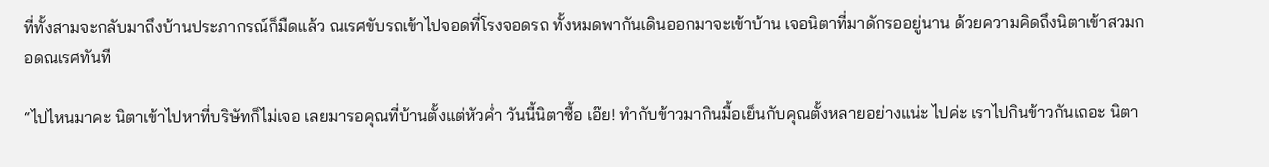ที่ทั้งสามจะกลับมาถึงบ้านประภากรณ์ก็มืดแล้ว ณเรศขับรถเข้าไปจอดที่โรงจอดรถ ทั้งหมดพากันเดินออกมาจะเข้าบ้าน เจอนิตาที่มาดักรออยู่นาน ด้วยความคิดถึงนิตาเข้าสวมกอดณเรศทันที

“ไปไหนมาคะ นิตาเข้าไปหาที่บริษัทก็ไม่เจอ เลยมารอคุณที่บ้านตั้งแต่หัวค่ำ วันนี้นิตาซื้อ เอ๊ย! ทำกับข้าวมากินมื้อเย็นกับคุณตั้งหลายอย่างแน่ะ ไปค่ะ เราไปกินข้าวกันเถอะ นิตา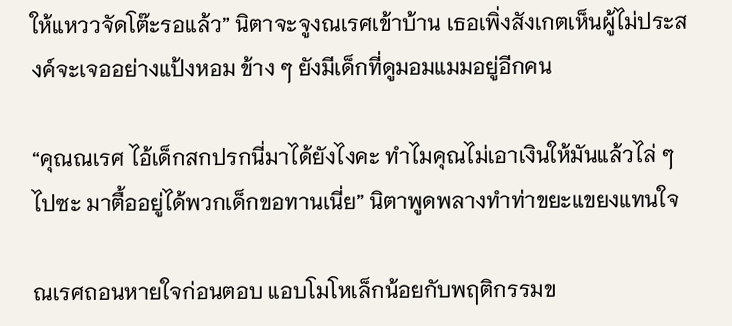ให้แหววจัดโต๊ะรอแล้ว” นิตาจะจูงณเรศเข้าบ้าน เธอเพิ่งสังเกตเห็นผู้ไม่ประสงค์จะเจออย่างแป้งหอม ข้าง ๆ ยังมีเด็กที่ดูมอมแมมอยู่อีกคน

“คุณณเรศ ไอ้เด็กสกปรกนี่มาได้ยังไงคะ ทำไมคุณไม่เอาเงินให้มันแล้วไล่ ๆ ไปซะ มาตื้ออยู่ได้พวกเด็กขอทานเนี่ย” นิตาพูดพลางทำท่าขยะแขยงแทนใจ

ณเรศถอนหายใจก่อนตอบ แอบโมโหเล็กน้อยกับพฤติกรรมข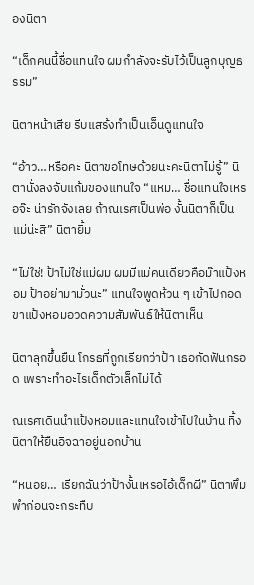องนิตา

“เด็กคนนี้ชื่อแทนใจ ผมกำลังจะรับไว้เป็นลูกบุญธรรม”

นิตาหน้าเสีย รีบแสร้งทำเป็นเอ็นดูแทนใจ

“อ้าว…หรือคะ นิตาขอโทษด้วยนะคะนิตาไม่รู้” นิตานั่งลงจับแก้มของแทนใจ “แหม… ชื่อแทนใจเหรอจ๊ะ น่ารักจังเลย ถ้าณเรศเป็นพ่อ งั้นนิตาก็เป็นแม่น่ะสิ” นิตายิ้ม

“ไม่ใช่! ป้าไม่ใช่แม่ผม ผมมีแม่คนเดียวคือม๊าแป้งหอม ป้าอย่ามามั่วนะ” แทนใจพูดห้วน ๆ เข้าไปกอดขาแป้งหอมอวดความสัมพันธ์ให้นิตาเห็น

นิตาลุกขึ้นยืน โกรธที่ถูกเรียกว่าป้า เธอกัดฟันกรอด เพราะทำอะไรเด็กตัวเล็กไม่ได้

ณเรศเดินนำแป้งหอมและแทนใจเข้าไปในบ้าน ทิ้งนิตาให้ยืนอิจฉาอยู่นอกบ้าน

“หนอย… เรียกฉันว่าป้างั้นเหรอไอ้เด็กผี” นิตาพึมพำก่อนจะกระทืบ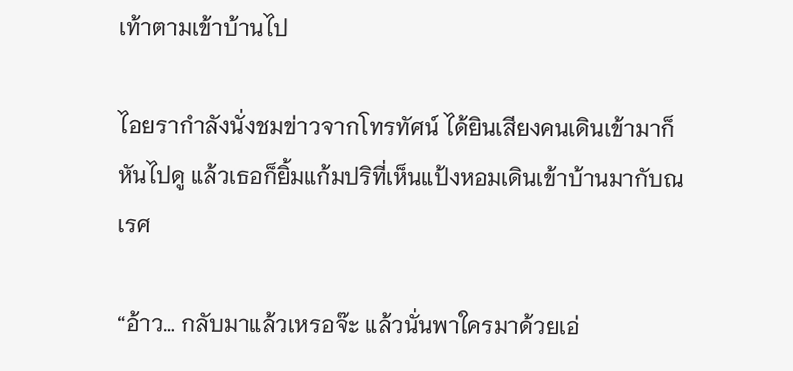เท้าตามเข้าบ้านไป

ไอยรากำลังนั่งชมข่าวจากโทรทัศน์ ได้ยินเสียงคนเดินเข้ามาก็หันไปดู แล้วเธอก็ยิ้มแก้มปริที่เห็นแป้งหอมเดินเข้าบ้านมากับณเรศ

“อ้าว… กลับมาแล้วเหรอจ๊ะ แล้วนั่นพาใครมาด้วยเอ่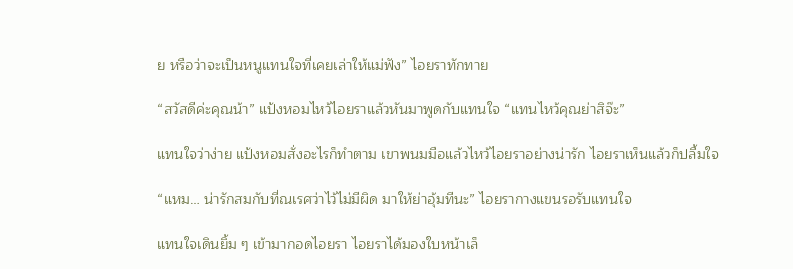ย หรือว่าจะเป็นหนูแทนใจที่เคยเล่าให้แม่ฟัง” ไอยราทักทาย

“สวัสดีค่ะคุณน้า” แป้งหอมไหว้ไอยราแล้วหันมาพูดกับแทนใจ “แทนไหว้คุณย่าสิจ๊ะ”

แทนใจว่าง่าย แป้งหอมสั่งอะไรก็ทำตาม เขาพนมมือแล้วไหว้ไอยราอย่างน่ารัก ไอยราเห็นแล้วก็ปลื้มใจ

“แหม… น่ารักสมกับที่ณเรศว่าไว้ไม่มีผิด มาให้ย่าอุ้มทีนะ” ไอยรากางแขนรอรับแทนใจ

แทนใจเดินยิ้ม ๆ เข้ามากอดไอยรา ไอยราได้มองใบหน้าเล็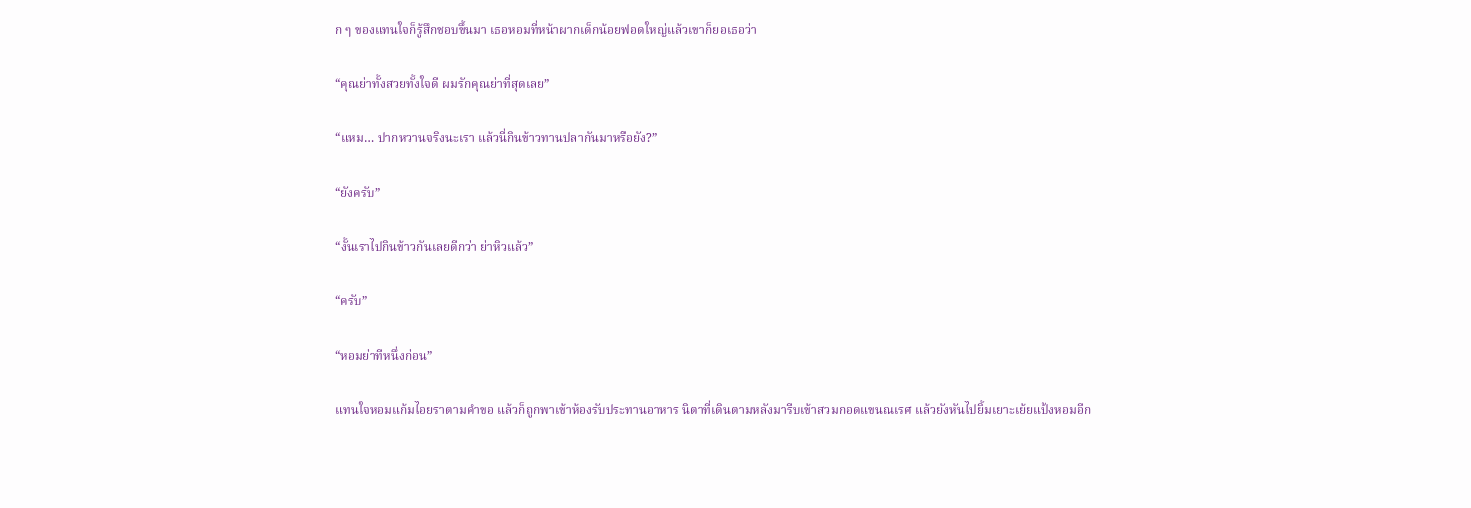ก ๆ ของแทนใจก็รู้สึกชอบขึ้นมา เธอหอมที่หน้าผากเด็กน้อยฟอดใหญ่แล้วเขาก็ยอเธอว่า

“คุณย่าทั้งสวยทั้งใจดี ผมรักคุณย่าที่สุดเลย”

“แหม… ปากหวานจริงนะเรา แล้วนี่กินข้าวทานปลากันมาหรือยัง?”

“ยังครับ”

“งั้นเราไปกินข้าวกันเลยดีกว่า ย่าหิวแล้ว”

“ครับ”

“หอมย่าทีหนึ่งก่อน”

แทนใจหอมแก้มไอยราตามคำขอ แล้วก็ถูกพาเข้าห้องรับประทานอาหาร นิตาที่เดินตามหลังมารีบเข้าสวมกอดแขนณเรศ แล้วยังหันไปยิ้มเยาะเย้ยแป้งหอมอีก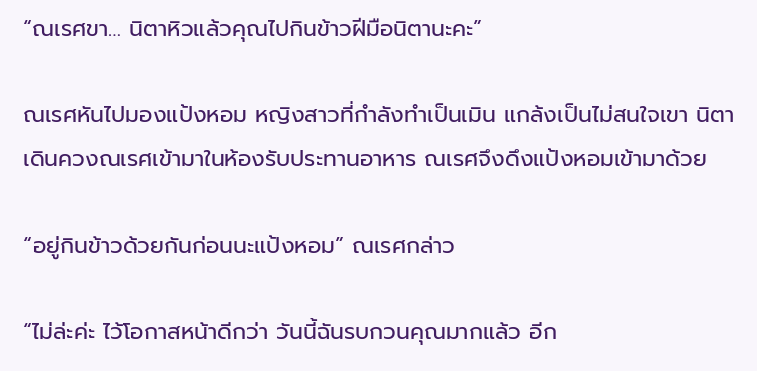“ณเรศขา… นิตาหิวแล้วคุณไปกินข้าวฝีมือนิตานะคะ”

ณเรศหันไปมองแป้งหอม หญิงสาวที่กำลังทำเป็นเมิน แกล้งเป็นไม่สนใจเขา นิตาเดินควงณเรศเข้ามาในห้องรับประทานอาหาร ณเรศจึงดึงแป้งหอมเข้ามาด้วย

“อยู่กินข้าวด้วยกันก่อนนะแป้งหอม” ณเรศกล่าว

“ไม่ล่ะค่ะ ไว้โอกาสหน้าดีกว่า วันนี้ฉันรบกวนคุณมากแล้ว อีก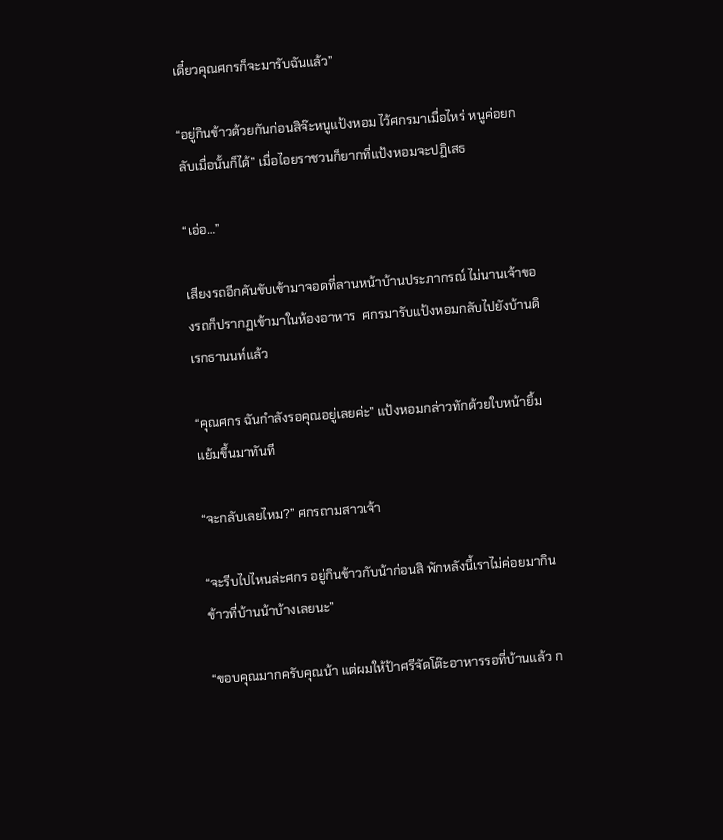เดี๋ยวคุณศกรก็จะมารับฉันแล้ว”

“อยู่กินข้าวด้วยกันก่อนสิจ๊ะหนูแป้งหอม ไว้ศกรมาเมื่อไหร่ หนูค่อยกลับเมื่อนั้นก็ได้” เมื่อไอยราชวนก็ยากที่แป้งหอมจะปฏิเสธ

“เอ่อ…”

เสียงรถอีกคันขับเข้ามาจอดที่ลานหน้าบ้านประภากรณ์ ไม่นานเจ้าของรถก็ปรากฏเข้ามาในห้องอาหาร  ศกรมารับแป้งหอมกลับไปยังบ้านดิเรกธานนท์แล้ว

“คุณศกร ฉันกำลังรอคุณอยู่เลยค่ะ” แป้งหอมกล่าวทักด้วยใบหน้ายิ้มแย้มขึ้นมาทันที

“จะกลับเลยไหม?” ศกรถามสาวเจ้า

“จะรีบไปไหนล่ะศกร อยู่กินข้าวกับน้าก่อนสิ พักหลังนี้เราไม่ค่อยมากินข้าวที่บ้านน้าบ้างเลยนะ”

“ขอบคุณมากครับคุณน้า แต่ผมให้ป้าศรีจัดโต๊ะอาหารรอที่บ้านแล้ว ก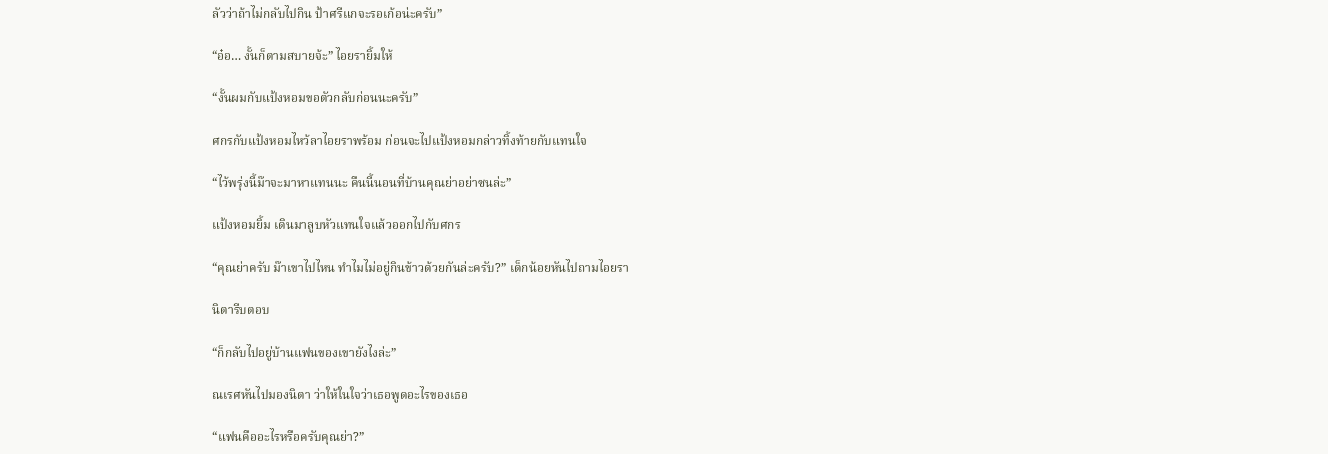ลัวว่าถ้าไม่กลับไปกิน ป้าศรีแกจะรอเก้อน่ะครับ”

“อ๋อ… งั้นก็ตามสบายจ้ะ” ไอยรายิ้มให้

“งั้นผมกับแป้งหอมขอตัวกลับก่อนนะครับ”

ศกรกับแป้งหอมไหว้ลาไอยราพร้อม ก่อนจะไปแป้งหอมกล่าวทิ้งท้ายกับแทนใจ

“ไว้พรุ่งนี้ม๊าจะมาหาแทนนะ คืนนี้นอนที่บ้านคุณย่าอย่าซนล่ะ”

แป้งหอมยิ้ม เดินมาลูบหัวแทนใจแล้วออกไปกับศกร

“คุณย่าครับ ม๊าเขาไปไหน ทำไมไม่อยู่กินข้าวด้วยกันล่ะครับ?” เด็กน้อยหันไปถามไอยรา

นิตารีบตอบ

“ก็กลับไปอยู่บ้านแฟนของเขายังไงล่ะ”

ณเรศหันไปมองนิตา ว่าให้ในใจว่าเธอพูดอะไรของเธอ

“แฟนคืออะไรหรือครับคุณย่า?”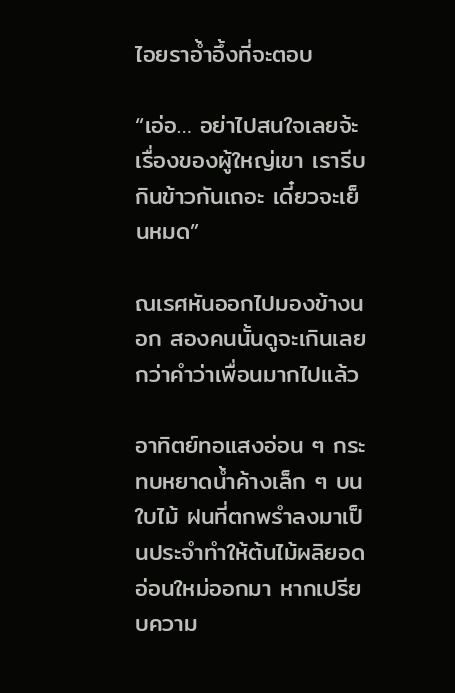ไอยราอ้ำอึ้งที่จะตอบ

“เอ่อ… อย่าไปสนใจเลยจ้ะ เรื่องของผู้ใหญ่เขา เรารีบกินข้าวกันเถอะ เดี๋ยวจะเย็นหมด”

ณเรศหันออกไปมองข้างนอก สองคนนั้นดูจะเกินเลยกว่าคำว่าเพื่อนมากไปแล้ว

อาทิตย์ทอแสงอ่อน ๆ กระทบหยาดน้ำค้างเล็ก ๆ บนใบไม้ ฝนที่ตกพรำลงมาเป็นประจำทำให้ต้นไม้ผลิยอดอ่อนใหม่ออกมา หากเปรียบความ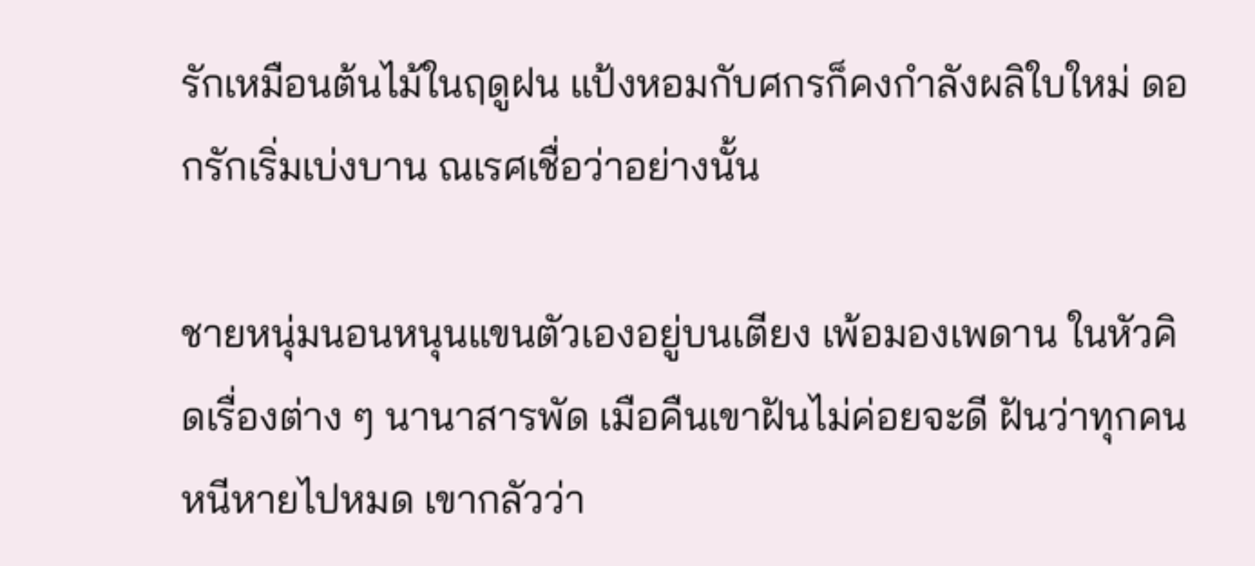รักเหมือนต้นไม้ในฤดูฝน แป้งหอมกับศกรก็คงกำลังผลิใบใหม่ ดอกรักเริ่มเบ่งบาน ณเรศเชื่อว่าอย่างนั้น

ชายหนุ่มนอนหนุนแขนตัวเองอยู่บนเตียง เพ้อมองเพดาน ในหัวคิดเรื่องต่าง ๆ นานาสารพัด เมือคืนเขาฝันไม่ค่อยจะดี ฝันว่าทุกคนหนีหายไปหมด เขากลัวว่า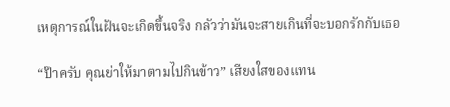เหตุการณ์ในฝันจะเกิดขึ้นจริง กลัวว่ามันจะสายเกินที่จะบอกรักกับเธอ

“ป๊าครับ คุณย่าให้มาตามไปกินข้าว” เสียงใสของแทน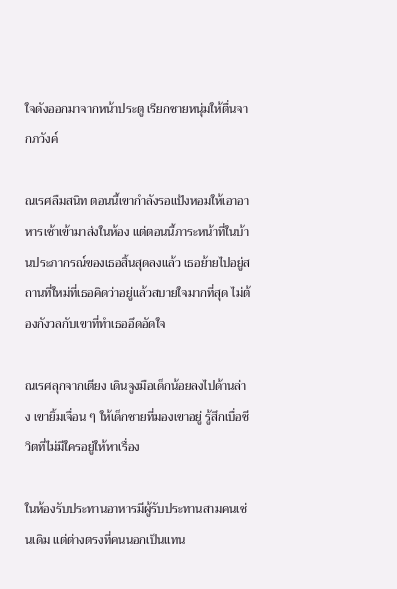ใจดังออกมาจากหน้าประตู เรียกชายหนุ่มให้ตื่นจากภวังค์

ณเรศลืมสนิท ตอนนี้เขากำลังรอแป้งหอมให้เอาอาหารเช้าเข้ามาส่งในห้อง แต่ตอนนี้ภาระหน้าที่ในบ้านประภากรณ์ของเธอสิ้นสุดลงแล้ว เธอย้ายไปอยู่สถานที่ใหม่ที่เธอคิดว่าอยู่แล้วสบายใจมากที่สุด ไม่ต้องกังวลกับเขาที่ทำเธออึดอัดใจ

ณเรศลุกจากเตียง เดินจูงมือเด็กน้อยลงไปด้านล่าง เขายิ้มเจื่อน ๆ ให้เด็กชายที่มองเขาอยู่ รู้สึกเบื่อชีวิตที่ไม่มีใครอยู่ให้หาเรื่อง

ในห้องรับประทานอาหารมีผู้รับประทานสามคนเช่นเดิม แต่ต่างตรงที่คนนอกเป็นแทน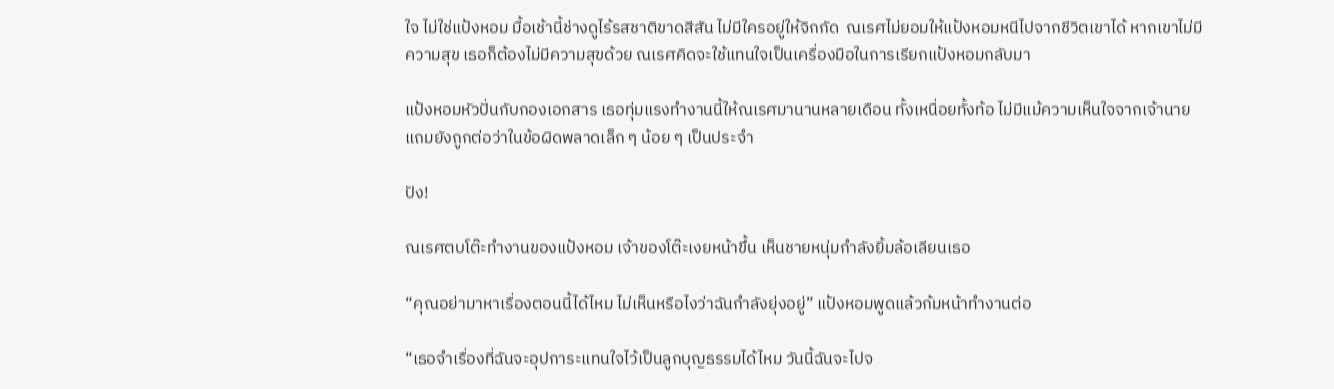ใจ ไม่ใช่แป้งหอม มื้อเช้านี้ช่างดูไร้รสชาติขาดสีสัน ไม่มีใครอยู่ให้จิกกัด  ณเรศไม่ยอมให้แป้งหอมหนีไปจากชีวิตเขาได้ หากเขาไม่มีความสุข เธอก็ต้องไม่มีความสุขด้วย ณเรศคิดจะใช้แทนใจเป็นเครื่องมือในการเรียกแป้งหอมกลับมา

แป้งหอมหัวปั่นกับกองเอกสาร เธอทุ่มแรงทำงานนี้ให้ณเรศมานานหลายเดือน ทั้งเหนื่อยทั้งท้อ ไม่มีแม้ความเห็นใจจากเจ้านาย แถมยังถูกต่อว่าในข้อผิดพลาดเล็ก ๆ น้อย ๆ เป็นประจำ

ปัง!

ณเรศตบโต๊ะทำงานของแป้งหอม เจ้าของโต๊ะเงยหน้าขึ้น เห็นชายหนุ่มกำลังยิ้มล้อเลียนเธอ

“คุณอย่ามาหาเรื่องตอนนี้ได้ไหม ไม่เห็นหรือไงว่าฉันกำลังยุ่งอยู่” แป้งหอมพูดแล้วก้มหน้าทำงานต่อ

“เธอจำเรื่องที่ฉันจะอุปการะแทนใจไว้เป็นลูกบุญธรรมได้ไหม วันนี้ฉันจะไปจ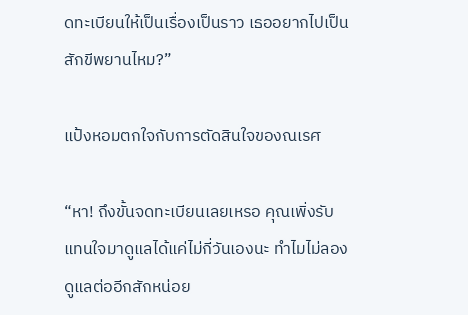ดทะเบียนให้เป็นเรื่องเป็นราว เธออยากไปเป็นสักขีพยานไหม?”

แป้งหอมตกใจกับการตัดสินใจของณเรศ

“หา! ถึงขั้นจดทะเบียนเลยเหรอ คุณเพิ่งรับแทนใจมาดูแลได้แค่ไม่กี่วันเองนะ ทำไมไม่ลองดูแลต่ออีกสักหน่อย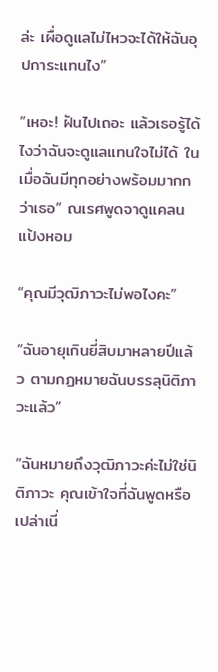ล่ะ เผื่อดูแลไม่ไหวจะได้ให้ฉันอุปการะแทนไง”

“เหอะ! ฝันไปเถอะ แล้วเธอรู้ได้ไงว่าฉันจะดูแลแทนใจไม่ได้ ในเมื่อฉันมีทุกอย่างพร้อมมากกว่าเธอ” ณเรศพูดจาดูแคลนแป้งหอม

“คุณมีวุฒิภาวะไม่พอไงคะ”

“ฉันอายุเกินยี่สิบมาหลายปีแล้ว ตามกฏหมายฉันบรรลุนิติภาวะแล้ว”

“ฉันหมายถึงวุฒิภาวะค่ะไม่ใช่นิติภาวะ คุณเข้าใจที่ฉันพูดหรือเปล่าเนี่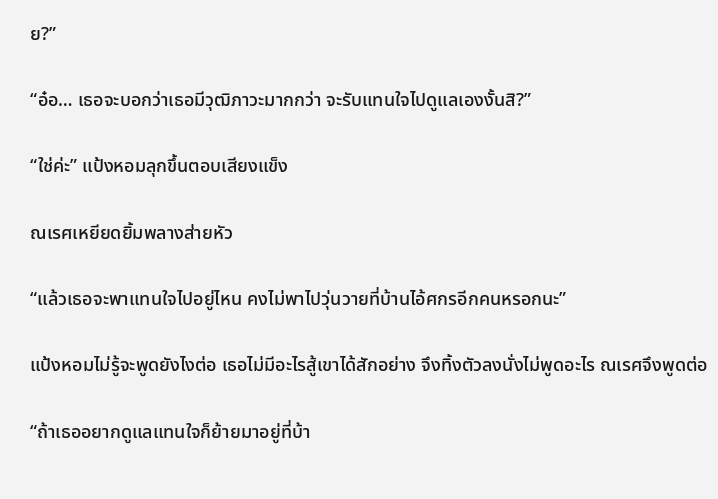ย?”

“อ๋อ… เธอจะบอกว่าเธอมีวุฒิภาวะมากกว่า จะรับแทนใจไปดูแลเองงั้นสิ?”

“ใช่ค่ะ” แป้งหอมลุกขึ้นตอบเสียงแข็ง

ณเรศเหยียดยิ้มพลางส่ายหัว

“แล้วเธอจะพาแทนใจไปอยู่ไหน คงไม่พาไปวุ่นวายที่บ้านไอ้ศกรอีกคนหรอกนะ”

แป้งหอมไม่รู้จะพูดยังไงต่อ เธอไม่มีอะไรสู้เขาได้สักอย่าง จึงทิ้งตัวลงนั่งไม่พูดอะไร ณเรศจึงพูดต่อ

“ถ้าเธออยากดูแลแทนใจก็ย้ายมาอยู่ที่บ้า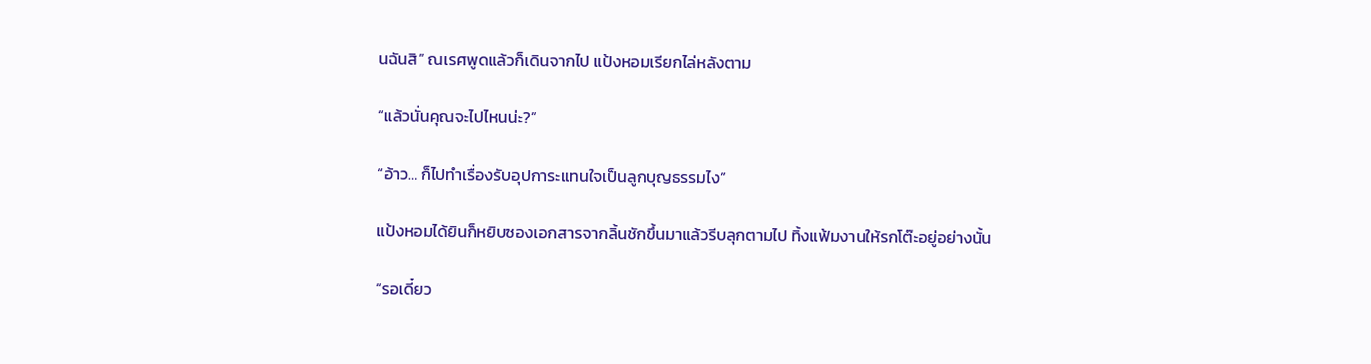นฉันสิ” ณเรศพูดแล้วก็เดินจากไป แป้งหอมเรียกไล่หลังตาม

“แล้วนั่นคุณจะไปไหนน่ะ?”

“อ้าว… ก็ไปทำเรื่องรับอุปการะแทนใจเป็นลูกบุญธรรมไง”

แป้งหอมได้ยินก็หยิบซองเอกสารจากลิ้นชักขึ้นมาแล้วรีบลุกตามไป ทิ้งแฟ้มงานให้รกโต๊ะอยู่อย่างนั้น

“รอเดี๋ยว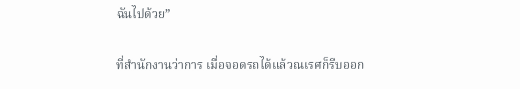ฉันไปด้วย”

ที่สำนักงานว่าการ เมื่อจอดรถได้แล้วณเรศก็รีบออก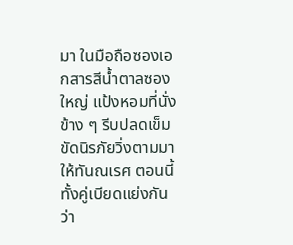มา ในมือถือซองเอกสารสีน้ำตาลซองใหญ่ แป้งหอมที่นั่งข้าง ๆ รีบปลดเข็มขัดนิรภัยวิ่งตามมาให้ทันณเรศ ตอนนี้ทั้งคู่เบียดแย่งกันว่า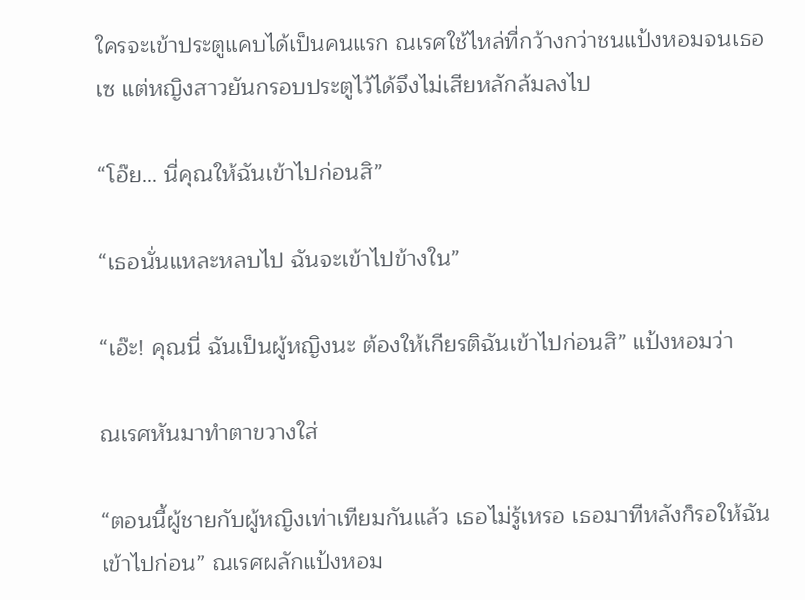ใครจะเข้าประตูแคบได้เป็นคนแรก ณเรศใช้ไหล่ที่กว้างกว่าชนแป้งหอมจนเธอเซ แต่หญิงสาวยันกรอบประตูไว้ได้จึงไม่เสียหลักล้มลงไป

“โอ๊ย… นี่คุณให้ฉันเข้าไปก่อนสิ”

“เธอนั่นแหละหลบไป ฉันจะเข้าไปข้างใน”

“เอ๊ะ! คุณนี่ ฉันเป็นผู้หญิงนะ ต้องให้เกียรติฉันเข้าไปก่อนสิ” แป้งหอมว่า

ณเรศหันมาทำตาขวางใส่

“ตอนนี้ผู้ชายกับผู้หญิงเท่าเทียมกันแล้ว เธอไม่รู้เหรอ เธอมาทีหลังก็รอให้ฉันเข้าไปก่อน” ณเรศผลักแป้งหอม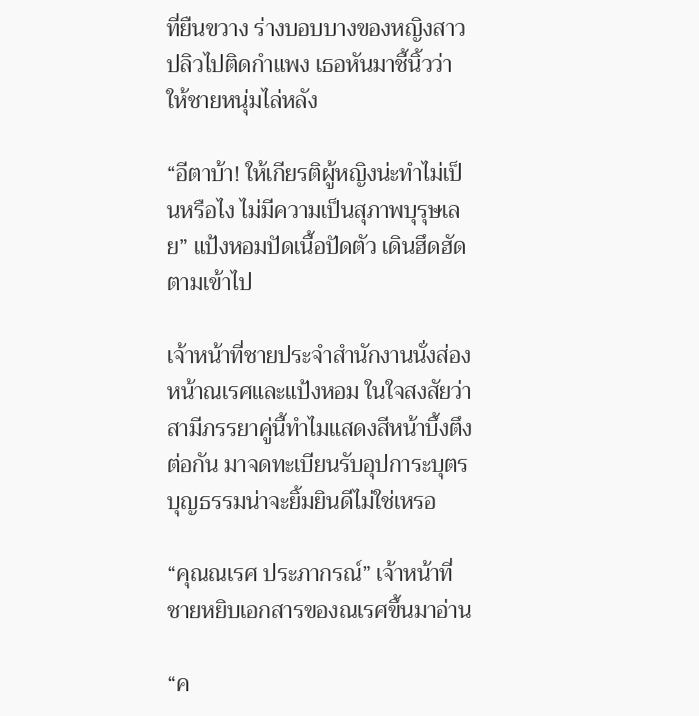ที่ยืนขวาง ร่างบอบบางของหญิงสาวปลิวไปติดกำแพง เธอหันมาชี้นิ้วว่าให้ชายหนุ่มไล่หลัง

“อีตาบ้า! ให้เกียรติผู้หญิงน่ะทำไม่เป็นหรือไง ไม่มีความเป็นสุภาพบุรุษเลย” แป้งหอมปัดเนื้อปัดตัว เดินฮึดฮัดตามเข้าไป

เจ้าหน้าที่ชายประจำสำนักงานนั่งส่องหน้าณเรศและแป้งหอม ในใจสงสัยว่าสามีภรรยาคู่นี้ทำไมแสดงสีหน้าบึ้งตึงต่อกัน มาจดทะเบียนรับอุปการะบุตรบุญธรรมน่าจะยิ้มยินดีไม่ใช่เหรอ

“คุณณเรศ ประภากรณ์” เจ้าหน้าที่ชายหยิบเอกสารของณเรศขึ้นมาอ่าน

“ค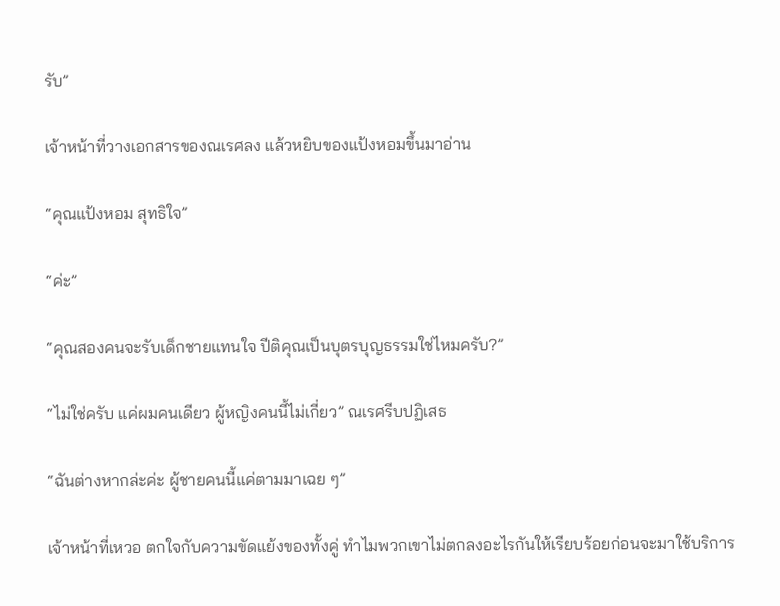รับ”

เจ้าหน้าที่วางเอกสารของณเรศลง แล้วหยิบของแป้งหอมขึ้นมาอ่าน

“คุณแป้งหอม สุทธิใจ”

“ค่ะ”

“คุณสองคนจะรับเด็กชายแทนใจ ปีติคุณเป็นบุตรบุญธรรมใช่ไหมครับ?”

“ไม่ใช่ครับ แค่ผมคนเดียว ผู้หญิงคนนี้ไม่เกี่ยว” ณเรศรีบปฏิเสธ

“ฉันต่างหากล่ะค่ะ ผู้ชายคนนี้แค่ตามมาเฉย ๆ”

เจ้าหน้าที่เหวอ ตกใจกับความขัดแย้งของทั้งคู่ ทำไมพวกเขาไม่ตกลงอะไรกันให้เรียบร้อยก่อนจะมาใช้บริการ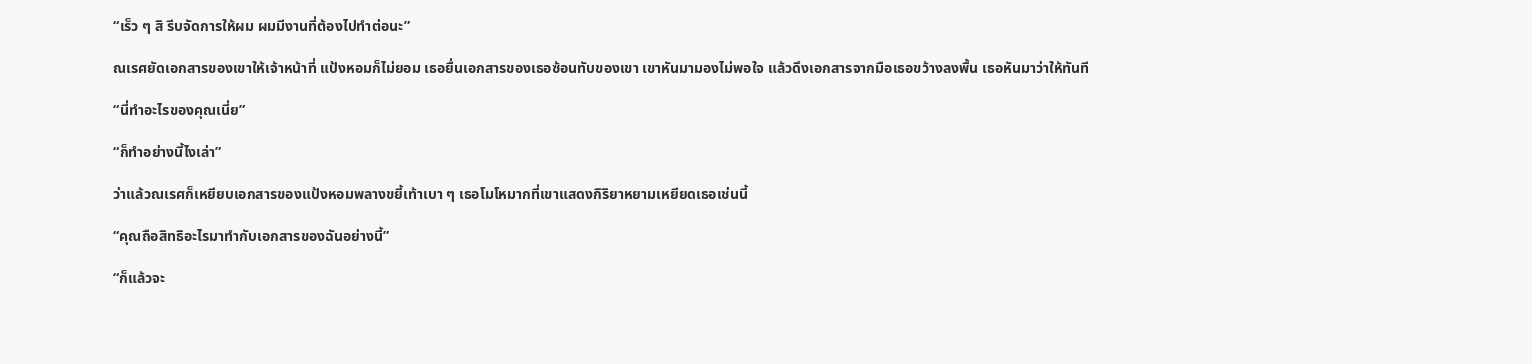“เร็ว ๆ สิ รีบจัดการให้ผม ผมมีงานที่ต้องไปทำต่อนะ”

ณเรศยัดเอกสารของเขาให้เจ้าหน้าที่ แป้งหอมก็ไม่ยอม เธอยื่นเอกสารของเธอซ้อนทับของเขา เขาหันมามองไม่พอใจ แล้วดึงเอกสารจากมือเธอขว้างลงพื้น เธอหันมาว่าให้ทันที

“นี่ทำอะไรของคุณเนี่ย”

“ก็ทำอย่างนี้ไงเล่า”

ว่าแล้วณเรศก็เหยียบเอกสารของแป้งหอมพลางขยี้เท้าเบา ๆ เธอโมโหมากที่เขาแสดงกิริยาหยามเหยียดเธอเช่นนี้

“คุณถือสิทธิอะไรมาทำกับเอกสารของฉันอย่างนี้”

“ก็แล้วจะ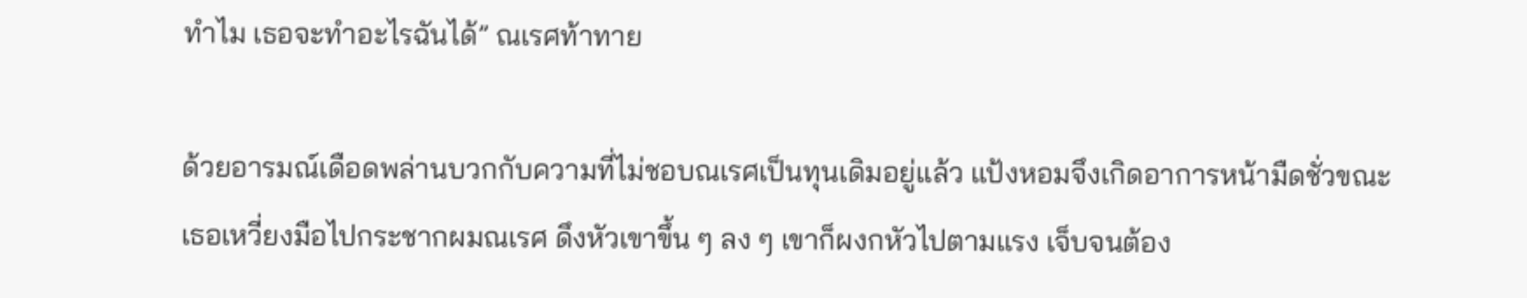ทำไม เธอจะทำอะไรฉันได้” ณเรศท้าทาย

ด้วยอารมณ์เดือดพล่านบวกกับความที่ไม่ชอบณเรศเป็นทุนเดิมอยู่แล้ว แป้งหอมจึงเกิดอาการหน้ามืดชั่วขณะ เธอเหวี่ยงมือไปกระชากผมณเรศ ดึงหัวเขาขึ้น ๆ ลง ๆ เขาก็ผงกหัวไปตามแรง เจ็บจนต้อง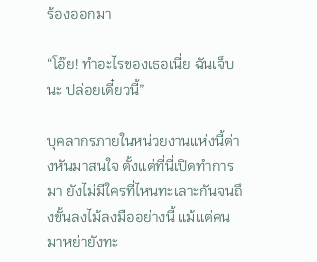ร้องออกมา

“โอ๊ย! ทำอะไรของเธอเนี่ย ฉันเจ็บนะ ปล่อยเดี๋ยวนี้”

บุคลากรภายในหน่วยงานแห่งนี้ต่างหันมาสนใจ ตั้งแต่ที่นี่เปิดทำการมา ยังไม่มีใครที่ไหนทะเลาะกันจนถึงขั้นลงไม้ลงมืออย่างนี้ แม้แต่คนมาหย่ายังทะ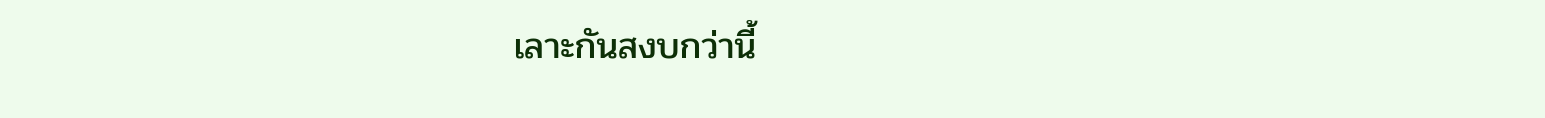เลาะกันสงบกว่านี้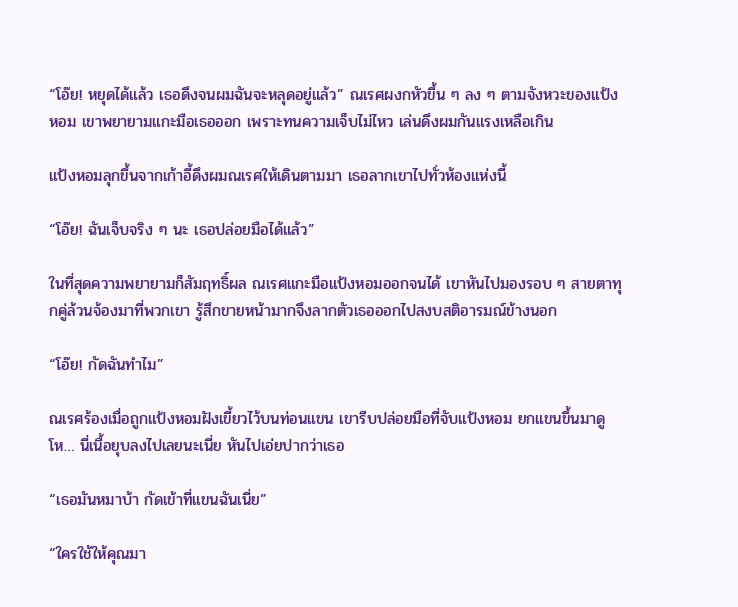“โอ๊ย! หยุดได้แล้ว เธอดึงจนผมฉันจะหลุดอยู่แล้ว” ณเรศผงกหัวขึ้น ๆ ลง ๆ ตามจังหวะของแป้งหอม เขาพยายามแกะมือเธอออก เพราะทนความเจ็บไม่ไหว เล่นดึงผมกันแรงเหลือเกิน

แป้งหอมลุกขึ้นจากเก้าอี้ดึงผมณเรศให้เดินตามมา เธอลากเขาไปทั่วห้องแห่งนี้

“โอ๊ย! ฉันเจ็บจริง ๆ นะ เธอปล่อยมือได้แล้ว”

ในที่สุดความพยายามก็สัมฤทธิ์ผล ณเรศแกะมือแป้งหอมออกจนได้ เขาหันไปมองรอบ ๆ สายตาทุกคู่ล้วนจ้องมาที่พวกเขา รู้สึกขายหน้ามากจึงลากตัวเธอออกไปสงบสติอารมณ์ข้างนอก

“โอ๊ย! กัดฉันทำไม”

ณเรศร้องเมื่อถูกแป้งหอมฝังเขี้ยวไว้บนท่อนแขน เขารีบปล่อยมือที่จับแป้งหอม ยกแขนขึ้นมาดู โห… นี่เนื้อยุบลงไปเลยนะเนี่ย หันไปเอ่ยปากว่าเธอ

“เธอมันหมาบ้า กัดเข้าที่แขนฉันเนี่ย”

“ใครใช้ให้คุณมา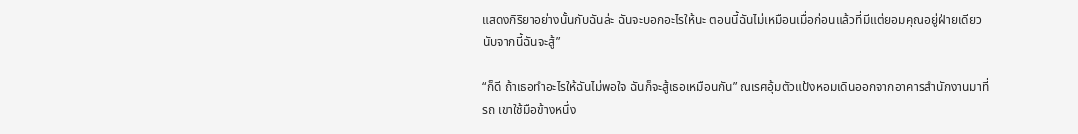แสดงกิริยาอย่างนั้นกับฉันล่ะ ฉันจะบอกอะไรให้นะ ตอนนี้ฉันไม่เหมือนเมื่อก่อนแล้วที่มีแต่ยอมคุณอยู่ฝ่ายเดียว นับจากนี้ฉันจะสู้”

“ก็ดี ถ้าเธอทำอะไรให้ฉันไม่พอใจ ฉันก็จะสู้เธอเหมือนกัน” ณเรศอุ้มตัวแป้งหอมเดินออกจากอาคารสำนักงานมาที่รถ เขาใช้มือข้างหนึ่ง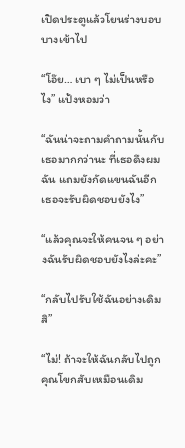เปิดประตูแล้วโยนร่างบอบบางเข้าไป

“โอ๊ย… เบา ๆ ไม่เป็นหรือไง” แป้งหอมว่า

“ฉันน่าจะถามคำถามนั้นกับเธอมากกว่านะ ที่เธอดึงผมฉัน แถมยังกัดแขนฉันอีก เธอจะรับผิดชอบยังไง”

“แล้วคุณจะให้คนจน ๆ อย่างฉันรับผิดชอบยังไงล่ะคะ”

“กลับไปรับใช้ฉันอย่างเดิมสิ”

“ไม่! ถ้าจะให้ฉันกลับไปถูกคุณโขกสับเหมือนเดิม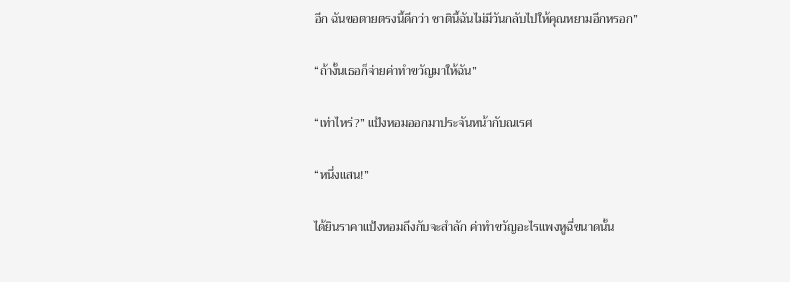อีก ฉันขอตายตรงนี้ดีกว่า ชาตินี้ฉันไม่มีวันกลับไปให้คุณหยามอีกหรอก”

“ถ้างั้นเธอก็จ่ายค่าทำขวัญมาให้ฉัน”

“เท่าไหร่?” แป้งหอมออกมาประจันหน้ากับณเรศ

“หนึ่งแสน!”

ได้ยินราคาแป้งหอมถึงกับจะสำลัก ค่าทำขวัญอะไรแพงหูฉี่ขนาดนั้น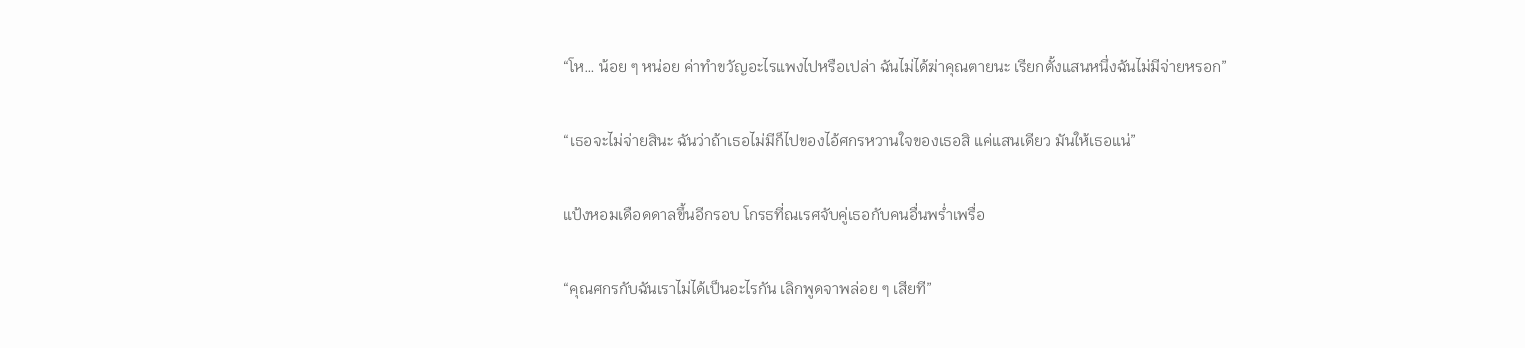“โห… น้อย ๆ หน่อย ค่าทำขวัญอะไรแพงไปหรือเปล่า ฉันไม่ได้ฆ่าคุณตายนะ เรียกตั้งแสนหนึ่งฉันไม่มีจ่ายหรอก”

“เธอจะไม่จ่ายสินะ ฉันว่าถ้าเธอไม่มีก็ไปของไอ้ศกรหวานใจของเธอสิ แค่แสนเดียว มันให้เธอแน่”

แป้งหอมเดือดดาลขึ้นอีกรอบ โกรธที่ณเรศจับคู่เธอกับคนอื่นพร่ำเพรื่อ

“คุณศกรกับฉันเราไม่ได้เป็นอะไรกัน เลิกพูดจาพล่อย ๆ เสียที”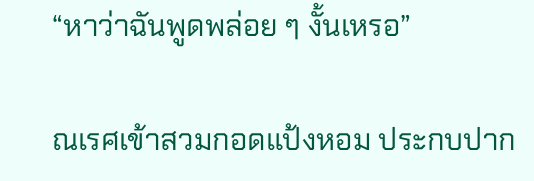“หาว่าฉันพูดพล่อย ๆ งั้นเหรอ”

ณเรศเข้าสวมกอดแป้งหอม ประกบปาก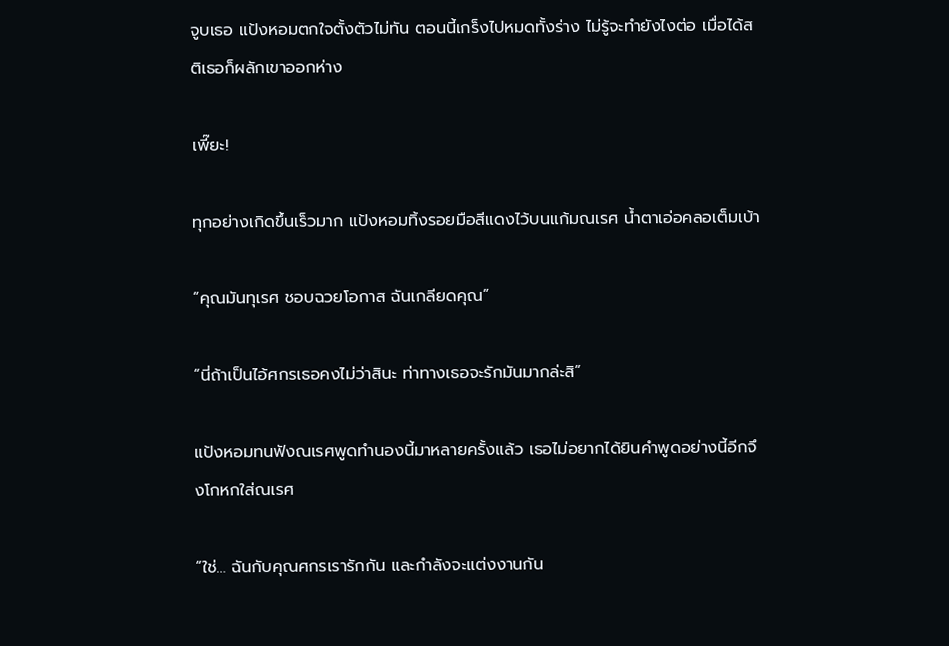จูบเธอ แป้งหอมตกใจตั้งตัวไม่ทัน ตอนนี้เกร็งไปหมดทั้งร่าง ไม่รู้จะทำยังไงต่อ เมื่อได้สติเธอก็ผลักเขาออกห่าง

เพี๊ยะ!

ทุกอย่างเกิดขึ้นเร็วมาก แป้งหอมทิ้งรอยมือสีแดงไว้บนแก้มณเรศ น้ำตาเอ่อคลอเต็มเบ้า

“คุณมันทุเรศ ชอบฉวยโอกาส ฉันเกลียดคุณ”

“นี่ถ้าเป็นไอ้ศกรเธอคงไม่ว่าสินะ ท่าทางเธอจะรักมันมากล่ะสิ”

แป้งหอมทนฟังณเรศพูดทำนองนี้มาหลายครั้งแล้ว เธอไม่อยากได้ยินคำพูดอย่างนี้อีกจึงโกหกใส่ณเรศ

“ใช่… ฉันกับคุณศกรเรารักกัน และกำลังจะแต่งงานกัน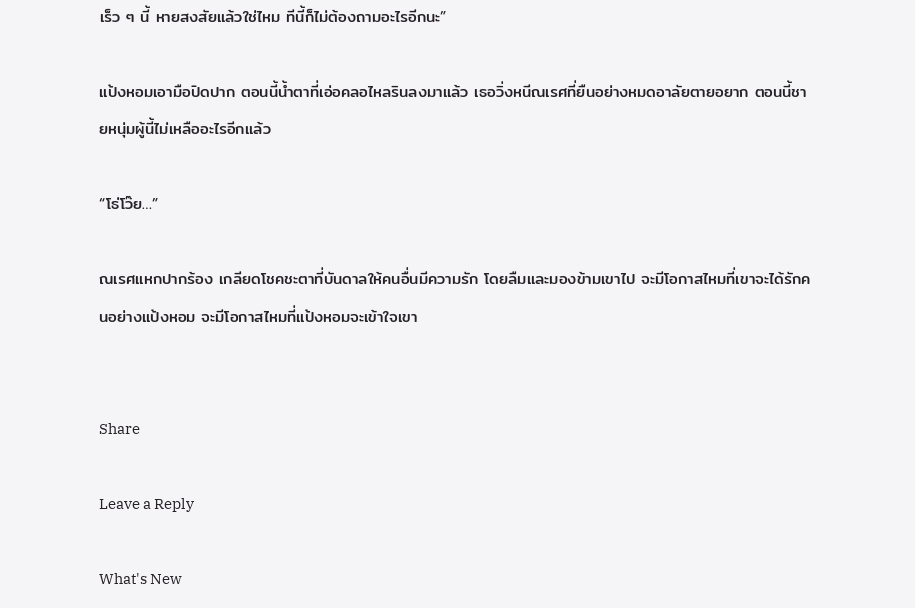เร็ว ๆ นี้ หายสงสัยแล้วใช่ไหม ทีนี้ก็ไม่ต้องถามอะไรอีกนะ”

แป้งหอมเอามือปิดปาก ตอนนี้น้ำตาที่เอ่อคลอไหลรินลงมาแล้ว เธอวิ่งหนีณเรศที่ยืนอย่างหมดอาลัยตายอยาก ตอนนี้ชายหนุ่มผู้นี้ไม่เหลืออะไรอีกแล้ว

“โธ่โว๊ย…”

ณเรศแหกปากร้อง เกลียดโชคชะตาที่บันดาลให้คนอื่นมีความรัก โดยลืมและมองข้ามเขาไป จะมีโอกาสไหมที่เขาจะได้รักคนอย่างแป้งหอม จะมีโอกาสไหมที่แป้งหอมจะเข้าใจเขา


Share

Leave a Reply

What's New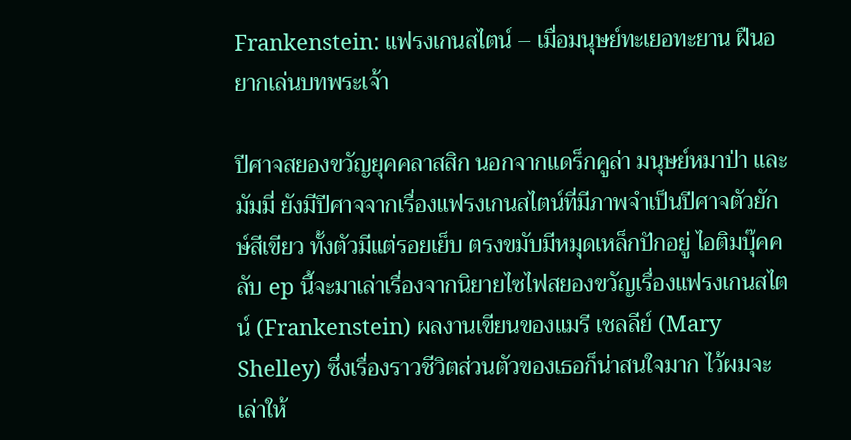Frankenstein: แฟรงเกนสไตน์ – เมื่อมนุษย์ทะเยอทะยาน ฝืนอยากเล่นบทพระเจ้า

ปีศาจสยองขวัญยุคคลาสสิก นอกจากแดร็กคูล่า มนุษย์หมาป่า และมัมมี่ ยังมีปีศาจจากเรื่องแฟรงเกนสไตน์ที่มีภาพจำเป็นปีศาจตัวยักษ์สีเขียว ทั้งตัวมีแต่รอยเย็บ ตรงขมับมีหมุดเหล็กปักอยู่ ไอติมบุ๊คคลับ ep นี้จะมาเล่าเรื่องจากนิยายไซไฟสยองขวัญเรื่องแฟรงเกนสไตน์ (Frankenstein) ผลงานเขียนของแมรี เชลลีย์ (Mary Shelley) ซึ่งเรื่องราวชีวิตส่วนตัวของเธอก็น่าสนใจมาก ไว้ผมจะเล่าให้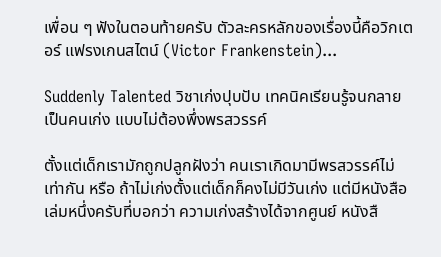เพื่อน ๆ ฟังในตอนท้ายครับ ตัวละครหลักของเรื่องนี้คือวิกเตอร์ แฟรงเกนสไตน์ (Victor Frankenstein)...

Suddenly Talented วิชาเก่งปุบปับ เทคนิคเรียนรู้จนกลายเป็นคนเก่ง แบบไม่ต้องพึ่งพรสวรรค์

ตั้งแต่เด็กเรามักถูกปลูกฝังว่า คนเราเกิดมามีพรสวรรค์ไม่เท่ากัน หรือ ถ้าไม่เก่งตั้งแต่เด็กก็คงไม่มีวันเก่ง แต่มีหนังสือเล่มหนึ่งครับที่บอกว่า ความเก่งสร้างได้จากศูนย์ หนังสื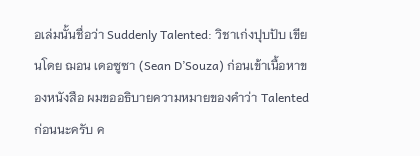อเล่มนั้นชื่อว่า Suddenly Talented: วิชาเก่งปุบปับ เขียนโดย ฌอน เดอซูซา (Sean D’Souza) ก่อนเข้าเนื้อหาของหนังสือ ผมขออธิบายความหมายของคำว่า Talented ก่อนนะครับ ค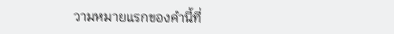วามหมายแรกของคำนี้ที่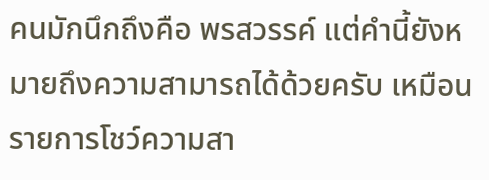คนมักนึกถึงคือ พรสวรรค์ แต่คำนี้ยังหมายถึงความสามารถได้ด้วยครับ เหมือนรายการโชว์ความสา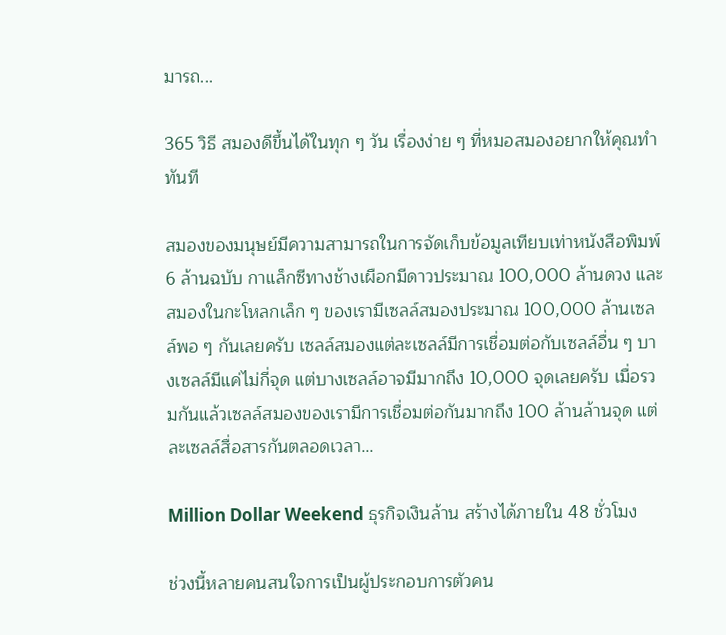มารถ...

365 วิธี สมองดีขึ้นได้ในทุก ๆ วัน เรื่องง่าย ๆ ที่หมอสมองอยากให้คุณทำทันที

สมองของมนุษย์มีความสามารถในการจัดเก็บข้อมูลเทียบเท่าหนังสือพิมพ์ 6 ล้านฉบับ กาแล็กซีทางช้างเผือกมีดาวประมาณ 100,000 ล้านดวง และสมองในกะโหลกเล็ก ๆ ของเรามีเซลล์สมองประมาณ 100,000 ล้านเซลล์พอ ๆ กันเลยครับ เซลล์สมองแต่ละเซลล์มีการเชื่อมต่อกับเซลล์อื่น ๆ บางเซลล์มีแค่ไม่กี่จุด แต่บางเซลล์อาจมีมากถึง 10,000 จุดเลยครับ เมื่อรวมกันแล้วเซลล์สมองของเรามีการเชื่อมต่อกันมากถึง 100 ล้านล้านจุด แต่ละเซลล์สื่อสารกันตลอดเวลา...

Million Dollar Weekend ธุรกิจเงินล้าน สร้างได้ภายใน 48 ชั่วโมง

ช่วงนี้หลายคนสนใจการเป็นผู้ประกอบการตัวคน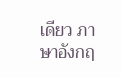เดียว ภาษาอังกฤ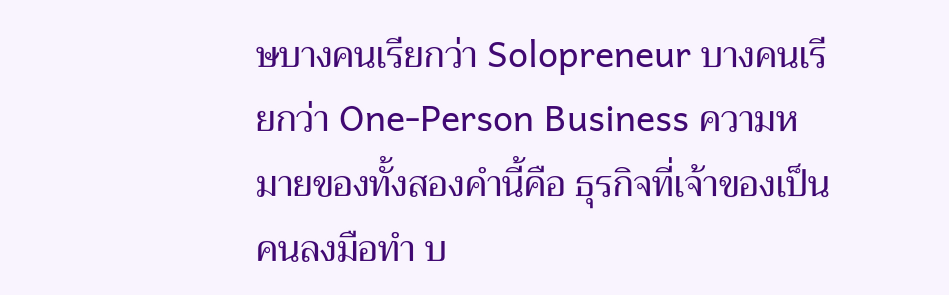ษบางคนเรียกว่า Solopreneur บางคนเรียกว่า One-Person Business ความหมายของทั้งสองคำนี้คือ ธุรกิจที่เจ้าของเป็นคนลงมือทำ บ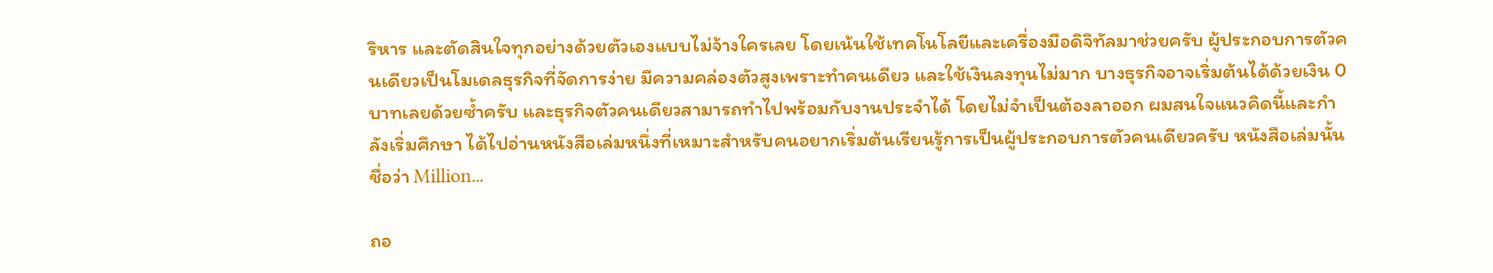ริหาร และตัดสินใจทุกอย่างด้วยตัวเองแบบไม่จ้างใครเลย โดยเน้นใช้เทคโนโลยีและเครื่องมือดิจิทัลมาช่วยครับ ผู้ประกอบการตัวคนเดียวเป็นโมเดลธุรกิจที่จัดการง่าย มีความคล่องตัวสูงเพราะทำคนเดียว และใช้เงินลงทุนไม่มาก บางธุรกิจอาจเริ่มต้นได้ด้วยเงิน 0 บาทเลยด้วยซ้ำครับ และธุรกิจตัวคนเดียวสามารถทำไปพร้อมกับงานประจำได้ โดยไม่จำเป็นต้องลาออก ผมสนใจแนวคิดนี้และกำลังเริ่มศึกษา ได้ไปอ่านหนังสือเล่มหนึ่งที่เหมาะสำหรับคนอยากเริ่มต้นเรียนรู้การเป็นผู้ประกอบการตัวคนเดียวครับ หนังสือเล่มนั้นชื่อว่า Million...

ถอ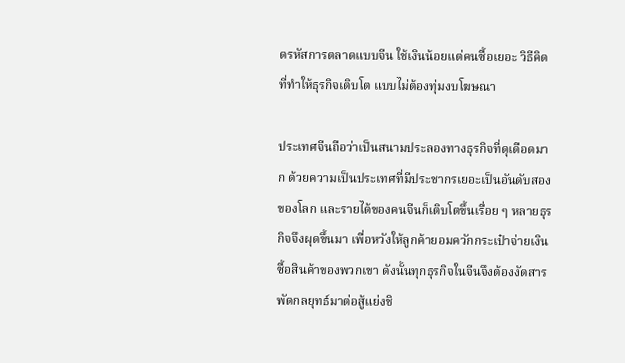ดรหัสการตลาดแบบจีน ใช้เงินน้อยแต่คนซื้อเยอะ วิธีคิดที่ทำให้ธุรกิจเติบโต แบบไม่ต้องทุ่มงบโฆษณา

ประเทศจีนถือว่าเป็นสนามประลองทางธุรกิจที่ดุเดือดมาก ด้วยความเป็นประเทศที่มีประชากรเยอะเป็นอันดับสองของโลก และรายได้ของคนจีนก็เติบโตขึ้นเรื่อย ๆ หลายธุรกิจจึงผุดขึ้นมา เพื่อหวังให้ลูกค้ายอมควักกระเป๋าจ่ายเงินซื้อสินค้าของพวกเขา ดังนั้นทุกธุรกิจในจีนจึงต้องงัดสารพัดกลยุทธ์มาต่อสู้แย่งชิ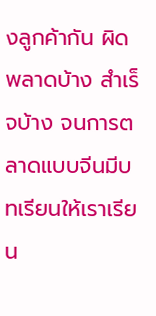งลูกค้ากัน ผิดพลาดบ้าง สำเร็จบ้าง จนการตลาดแบบจีนมีบทเรียนให้เราเรียน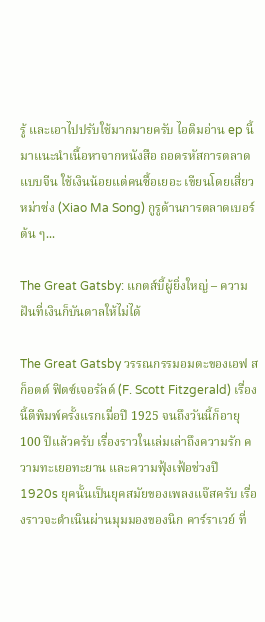รู้ และเอาไปปรับใช้มากมายครับ ไอติมอ่าน ep นี้ มาแนะนำเนื้อหาจากหนังสือ ถอดรหัสการตลาดแบบจีน ใช้เงินน้อยแต่คนซื้อเยอะ เขียนโดยเสี่ยวหม่าซ่ง (Xiao Ma Song) กูรูด้านการตลาดเบอร์ต้น ๆ...

The Great Gatsby: แกตส์บี้ผู้ยิ่งใหญ่ – ความฝันที่เงินก็บันดาลให้ไม่ได้

The Great Gatsby วรรณกรรมอมตะของเอฟ สก็อตต์ ฟิตซ์เจอรัลด์ (F. Scott Fitzgerald) เรื่องนี้ตีพิมพ์ครั้งแรกเมื่อปี 1925 จนถึงวันนี้ก็อายุ 100 ปีแล้วครับ เรื่องราวในเล่มเล่าถึงความรัก ความทะเยอทะยาน และความฟุ้งเฟ้อช่วงปี 1920s ยุคนั้นเป็นยุคสมัยของเพลงแจ๊สครับ เรื่องราวจะดำเนินผ่านมุมมองของนิก คาร์ราเวย์ ที่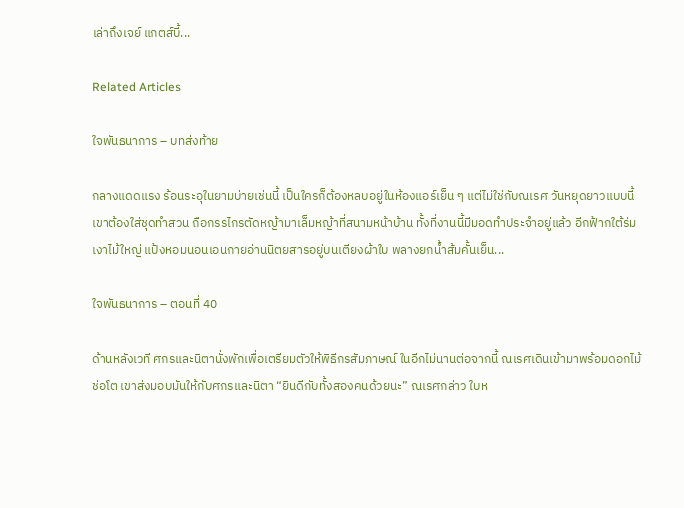เล่าถึงเจย์ แกตส์บี้...

Related Articles

ใจพันธนาการ – บทส่งท้าย

กลางแดดแรง ร้อนระอุในยามบ่ายเช่นนี้ เป็นใครก็ต้องหลบอยู่ในห้องแอร์เย็น ๆ แต่ไม่ใช่กับณเรศ วันหยุดยาวแบบนี้ เขาต้องใส่ชุดทำสวน ถือกรรไกรตัดหญ้ามาเล็มหญ้าที่สนามหน้าบ้าน ทั้งที่งานนี้มีมอดทำประจำอยู่แล้ว อีกฟ้ากใต้ร่มเงาไม้ใหญ่ แป้งหอมนอนเอนกายอ่านนิตยสารอยู่บนเตียงผ้าใบ พลางยกน้ำส้มคั้นเย็น...

ใจพันธนาการ – ตอนที่ 40

ด้านหลังเวที ศกรและนิตานั่งพักเพื่อเตรียมตัวให้พิธีกรสัมภาษณ์ ในอีกไม่นานต่อจากนี้ ณเรศเดินเข้ามาพร้อมดอกไม้ช่อโต เขาส่งมอบมันให้กับศกรและนิตา “ยินดีกับทั้งสองคนด้วยนะ” ณเรศกล่าว ใบห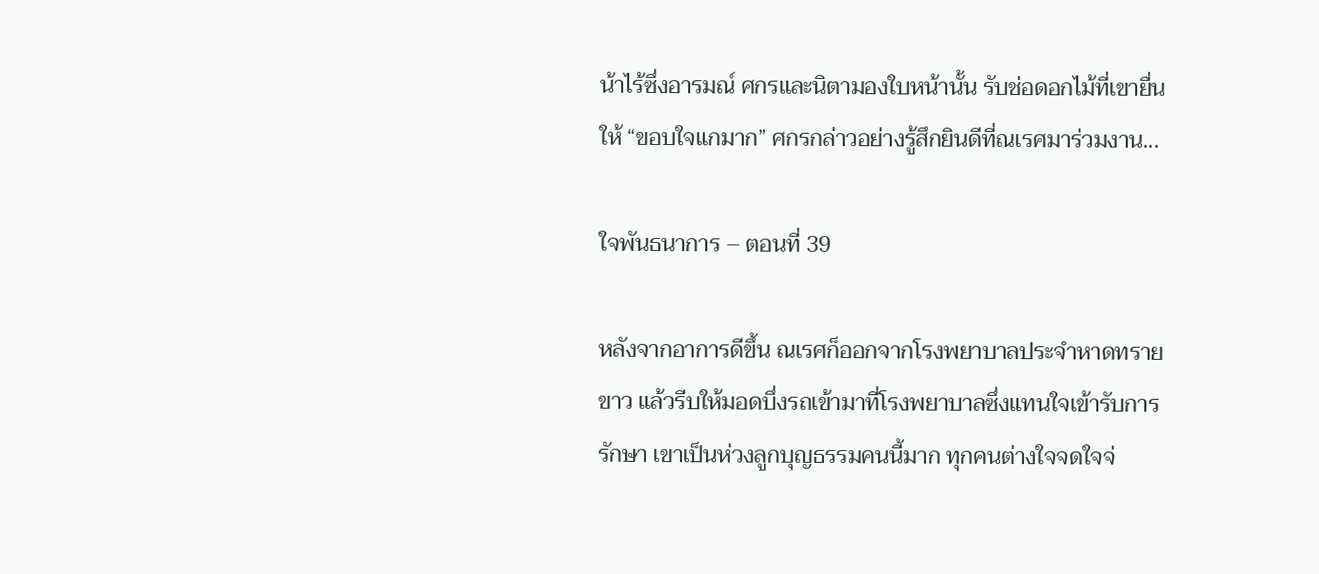น้าไร้ซึ่งอารมณ์ ศกรและนิตามองใบหน้านั้น รับช่อดอกไม้ที่เขายื่นให้ “ขอบใจแกมาก” ศกรกล่าวอย่างรู้สึกยินดีที่ณเรศมาร่วมงาน...

ใจพันธนาการ – ตอนที่ 39

หลังจากอาการดีขึ้น ณเรศก็ออกจากโรงพยาบาลประจำหาดทรายขาว แล้วรีบให้มอดบึ่งรถเข้ามาที่โรงพยาบาลซึ่งแทนใจเข้ารับการรักษา เขาเป็นห่วงลูกบุญธรรมคนนี้มาก ทุกคนต่างใจจดใจจ่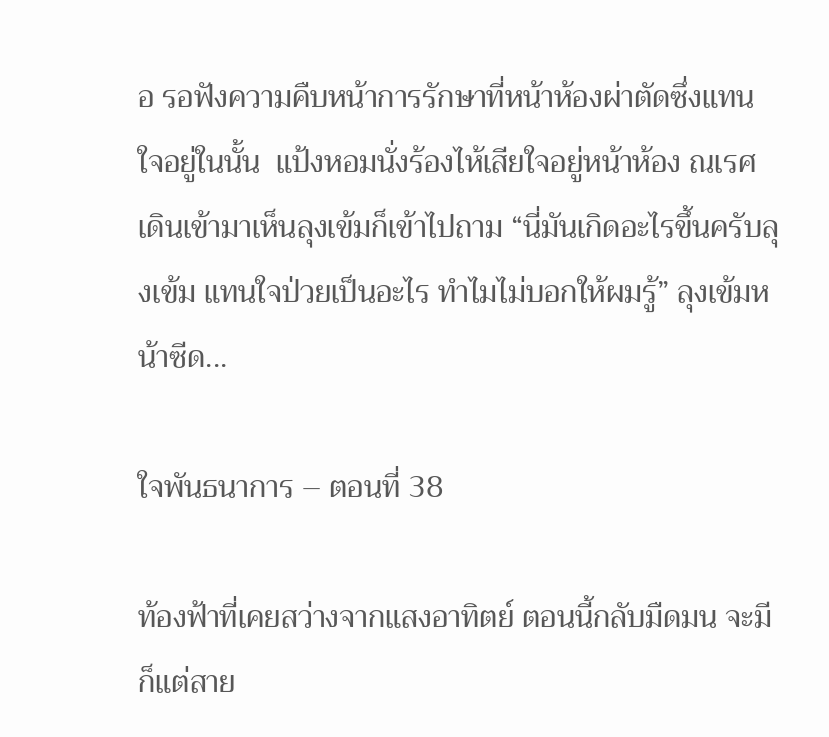อ รอฟังความคืบหน้าการรักษาที่หน้าห้องผ่าตัดซึ่งแทนใจอยู่ในนั้น  แป้งหอมนั่งร้องไห้เสียใจอยู่หน้าห้อง ณเรศเดินเข้ามาเห็นลุงเข้มก็เข้าไปถาม “นี่มันเกิดอะไรขึ้นครับลุงเข้ม แทนใจป่วยเป็นอะไร ทำไมไม่บอกให้ผมรู้” ลุงเข้มหน้าซีด...

ใจพันธนาการ – ตอนที่ 38

ท้องฟ้าที่เคยสว่างจากแสงอาทิตย์ ตอนนี้กลับมืดมน จะมีก็แต่สาย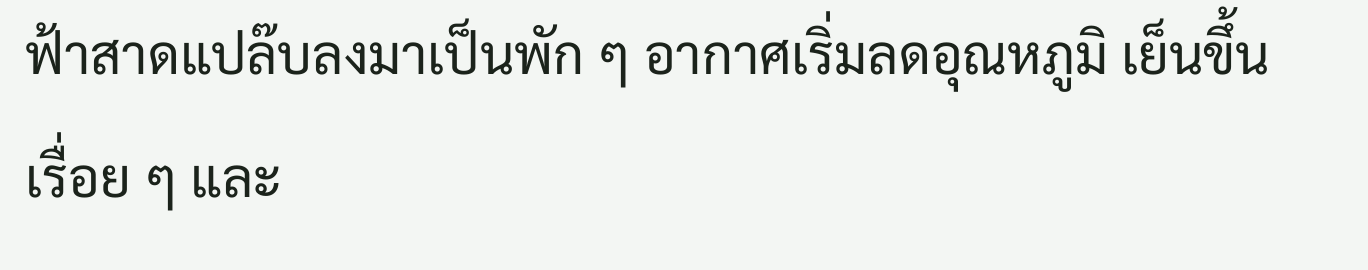ฟ้าสาดแปล๊บลงมาเป็นพัก ๆ อากาศเริ่มลดอุณหภูมิ เย็นขึ้นเรื่อย ๆ และ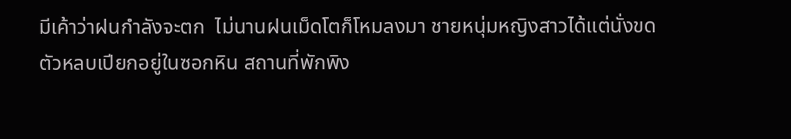มีเค้าว่าฝนกำลังจะตก  ไม่นานฝนเม็ดโตก็โหมลงมา ชายหนุ่มหญิงสาวได้แต่นั่งขดตัวหลบเปียกอยู่ในซอกหิน สถานที่พักพิง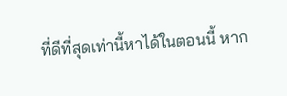ที่ดีที่สุดเท่านี้หาได้ในตอนนี้ หาก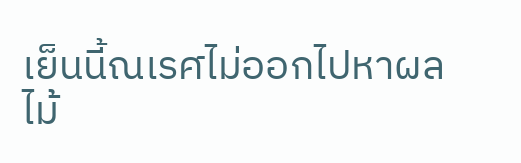เย็นนี้ณเรศไม่ออกไปหาผลไม้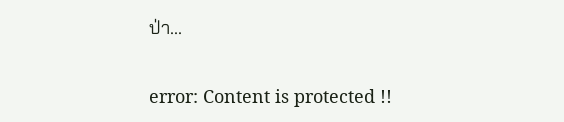ป่า...

error: Content is protected !!